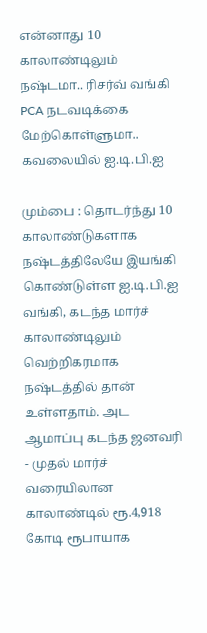என்னாது 10 காலாண்டிலும் நஷ்டமா.. ரிசர்வ் வங்கி PCA நடவடிக்கை மேற்கொள்ளுமா.. கவலையில் ஐ.டி.பி.ஐ

மும்பை : தொடர்ந்து 10 காலாண்டுகளாக நஷ்டத்திலேயே இயங்கி கொண்டுள்ள ஐ.டி.பி.ஐ வங்கி, கடந்த மார்ச் காலாண்டிலும் வெற்றிகரமாக நஷ்டத்தில் தான் உள்ளதாம். அட ஆமாப்பு கடந்த ஜனவரி - முதல் மார்ச் வரையிலான காலாண்டில் ரூ.4,918 கோடி ரூபாயாக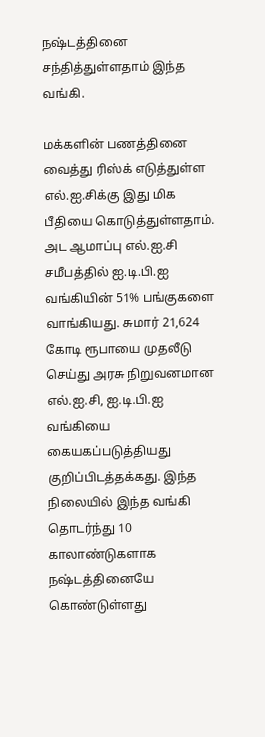நஷ்டத்தினை சந்தித்துள்ளதாம் இந்த வங்கி.

மக்களின் பணத்தினை வைத்து ரிஸ்க் எடுத்துள்ள எல்.ஐ.சிக்கு இது மிக பீதியை கொடுத்துள்ளதாம். அட ஆமாப்பு எல்.ஐ.சி சமீபத்தில் ஐ.டி.பி.ஐ வங்கியின் 51% பங்குகளை வாங்கியது. சுமார் 21,624 கோடி ரூபாயை முதலீடு செய்து அரசு நிறுவனமான எல்.ஐ.சி, ஐ.டி.பி.ஐ வங்கியை கையகப்படுத்தியது குறிப்பிடத்தக்கது. இந்த நிலையில் இந்த வங்கி தொடர்ந்து 10 காலாண்டுகளாக நஷ்டத்தினையே கொண்டுள்ளது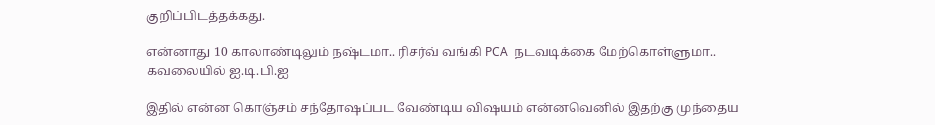குறிப்பிடத்தக்கது.

என்னாது 10 காலாண்டிலும் நஷ்டமா.. ரிசர்வ் வங்கி PCA  நடவடிக்கை மேற்கொள்ளுமா.. கவலையில் ஐ.டி.பி.ஐ

இதில் என்ன கொஞ்சம் சந்தோஷப்பட வேண்டிய விஷயம் என்னவெனில் இதற்கு முந்தைய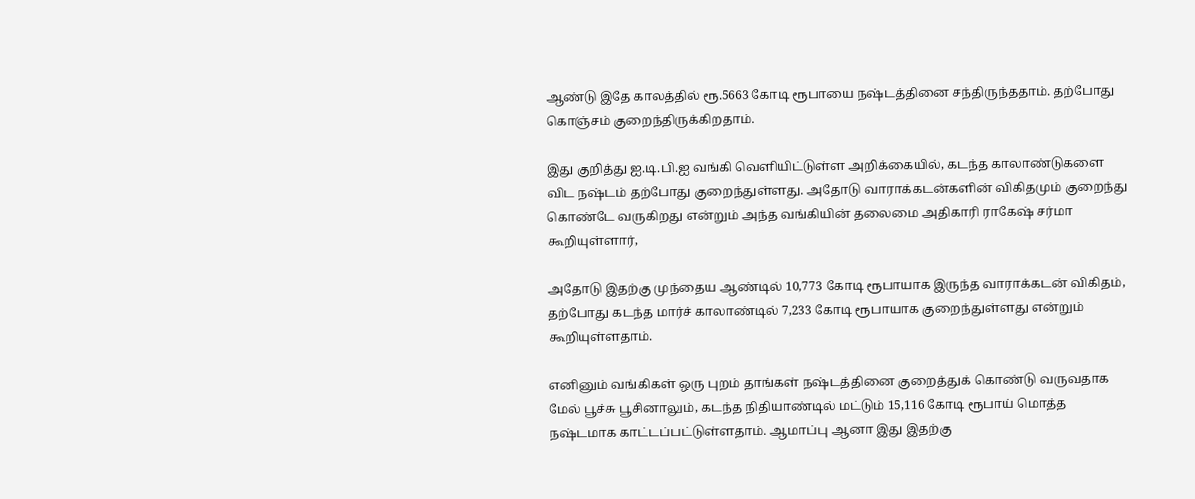ஆண்டு இதே காலத்தில் ரூ.5663 கோடி ரூபாயை நஷ்டத்தினை சந்திருந்ததாம். தற்போது கொஞ்சம் குறைந்திருக்கிறதாம்.

இது குறித்து ஐ.டி.பி.ஐ வங்கி வெளியிட்டுள்ள அறிக்கையில், கடந்த காலாண்டுகளை விட நஷ்டம் தற்போது குறைந்துள்ளது. அதோடு வாராக்கடன்களின் விகிதமும் குறைந்து கொண்டே வருகிறது என்றும் அந்த வங்கியின் தலைமை அதிகாரி ராகேஷ் சர்மா கூறியுள்ளார்,

அதோடு இதற்கு முந்தைய ஆண்டில் 10,773 கோடி ரூபாயாக இருந்த வாராக்கடன் விகிதம், தற்போது கடந்த மார்ச் காலாண்டில் 7,233 கோடி ரூபாயாக குறைந்துள்ளது என்றும் கூறியுள்ளதாம்.

எனினும் வங்கிகள் ஒரு புறம் தாங்கள் நஷ்டத்தினை குறைத்துக் கொண்டு வருவதாக மேல் பூச்சு பூசினாலும், கடந்த நிதியாண்டில் மட்டும் 15,116 கோடி ரூபாய் மொத்த நஷ்டமாக காட்டப்பட்டுள்ளதாம். ஆமாப்பு ஆனா இது இதற்கு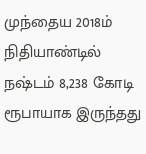முந்தைய 2018ம் நிதியாண்டில் நஷ்டம் 8,238 கோடி ரூபாயாக இருந்தது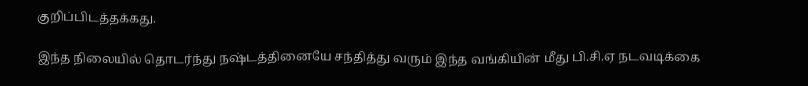குறிப்பிடத்தக்கது.

இந்த நிலையில் தொடர்ந்து நஷ்டத்தினையே சந்தித்து வரும் இந்த வங்கியின் மீது பி.சி.ஏ நடவடிக்கை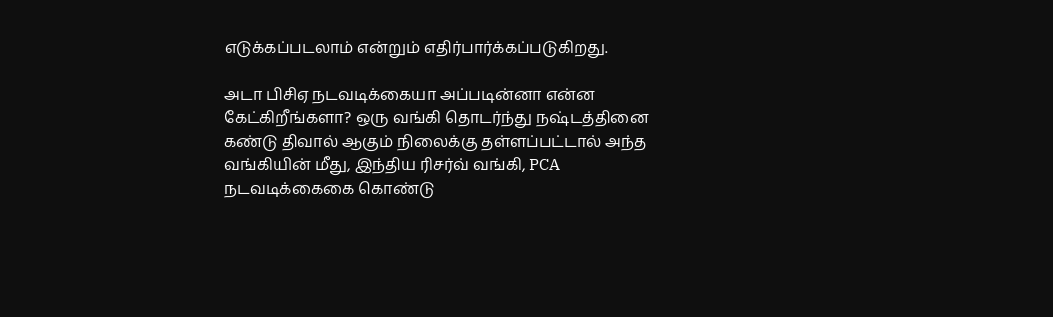எடுக்கப்படலாம் என்றும் எதிர்பார்க்கப்படுகிறது.

அடா பிசிஏ நடவடிக்கையா அப்படின்னா என்ன கேட்கிறீங்களா? ஒரு வங்கி தொடர்ந்து நஷ்டத்தினை கண்டு திவால் ஆகும் நிலைக்கு தள்ளப்பட்டால் அந்த வங்கியின் மீது, இந்திய ரிசர்வ் வங்கி, PCA நடவடிக்கைகை கொண்டு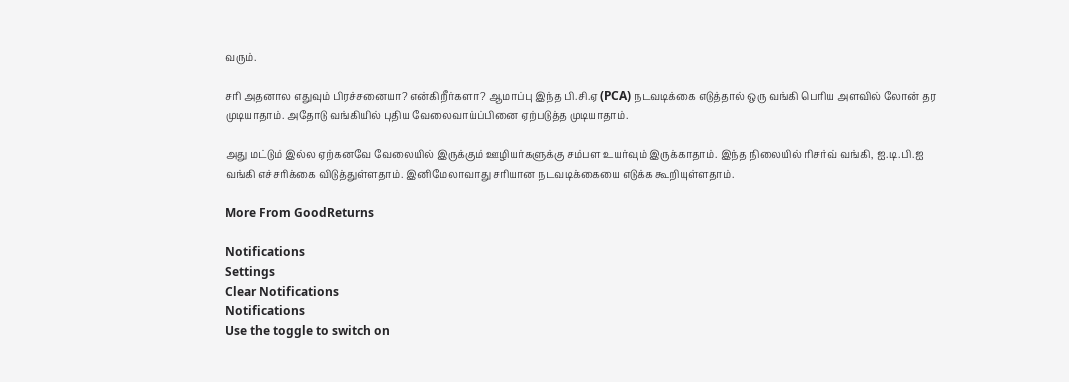வரும்.

சரி அதனால எதுவும் பிரச்சனையா? என்கிறீர்களா? ஆமாப்பு இந்த பி.சி.ஏ (PCA) நடவடிக்கை எடுத்தால் ஒரு வங்கி பெரிய அளவில் லோன் தர முடியாதாம். அதோடு வங்கியில் புதிய வேலைவாய்ப்பினை ஏற்படுத்த முடியாதாம்.

அது மட்டும் இல்ல ஏற்கனவே வேலையில் இருக்கும் ஊழியர்களுக்கு சம்பள உயர்வும் இருக்காதாம். இந்த நிலையில் ரிசர்வ் வங்கி, ஐ.டி.பி.ஐ வங்கி எச்சரிக்கை விடுத்துள்ளதாம். இனிமேலாவாது சரியான நடவடிக்கையை எடுக்க கூறியுள்ளதாம்.

More From GoodReturns

Notifications
Settings
Clear Notifications
Notifications
Use the toggle to switch on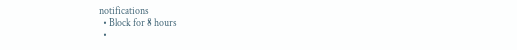notifications
  • Block for 8 hours
  •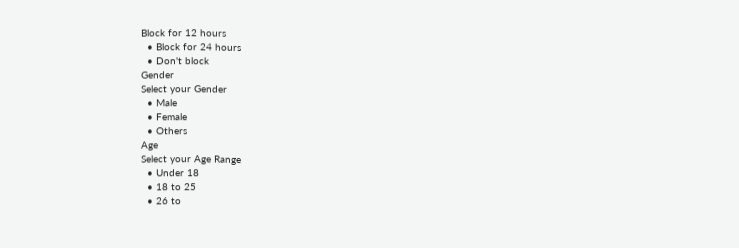Block for 12 hours
  • Block for 24 hours
  • Don't block
Gender
Select your Gender
  • Male
  • Female
  • Others
Age
Select your Age Range
  • Under 18
  • 18 to 25
  • 26 to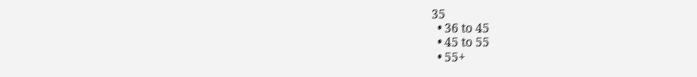35
  • 36 to 45
  • 45 to 55
  • 55+